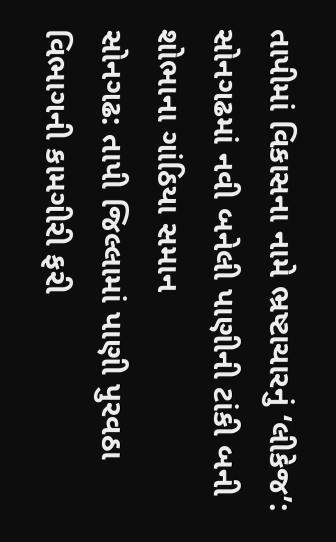તાપીમાં વિકાસના નામે ભ્રષ્ટાચારનું ‘લીકેજ’: સોનગઢમાં નવી બનેલી પાણીની ટાંકી બની શોભાના ગાંઠિયા સમાન
સોનગઢ: તાપી જિલ્લામાં પાણી પુરવઠા વિભાગની કામગીરી ફરી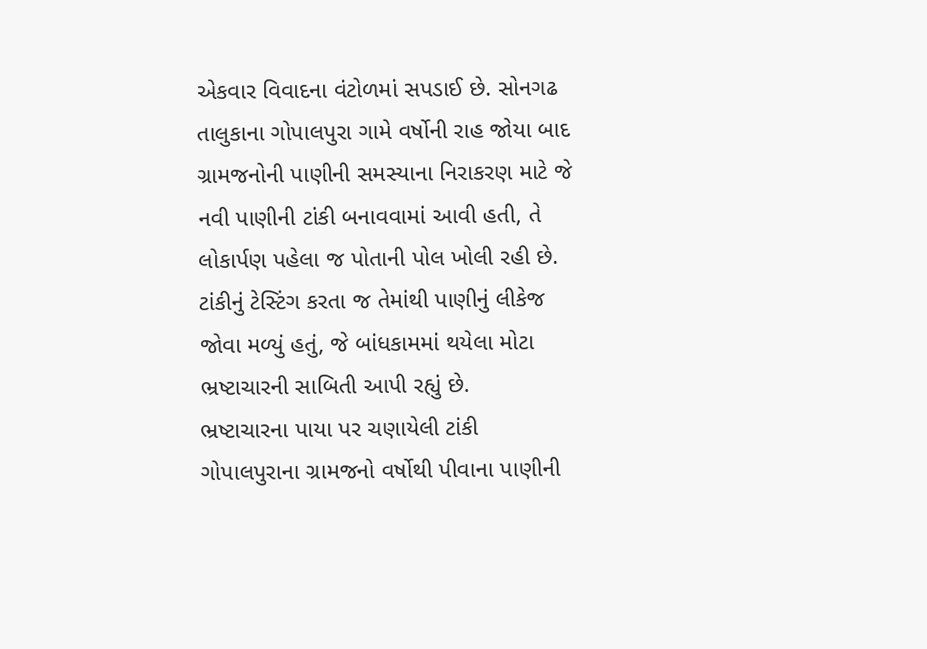એકવાર વિવાદના વંટોળમાં સપડાઈ છે. સોનગઢ તાલુકાના ગોપાલપુરા ગામે વર્ષોની રાહ જોયા બાદ ગ્રામજનોની પાણીની સમસ્યાના નિરાકરણ માટે જે નવી પાણીની ટાંકી બનાવવામાં આવી હતી, તે લોકાર્પણ પહેલા જ પોતાની પોલ ખોલી રહી છે. ટાંકીનું ટેસ્ટિંગ કરતા જ તેમાંથી પાણીનું લીકેજ જોવા મળ્યું હતું, જે બાંધકામમાં થયેલા મોટા ભ્રષ્ટાચારની સાબિતી આપી રહ્યું છે.
ભ્રષ્ટાચારના પાયા પર ચણાયેલી ટાંકી
ગોપાલપુરાના ગ્રામજનો વર્ષોથી પીવાના પાણીની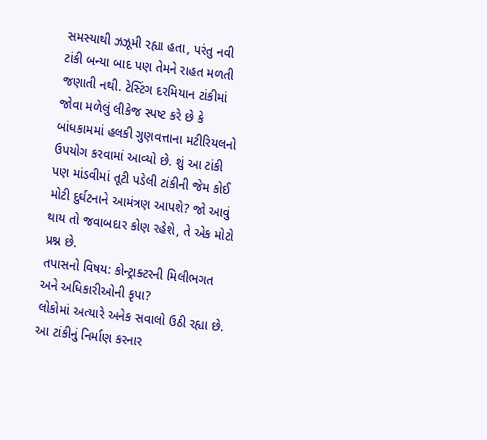સમસ્યાથી ઝઝૂમી રહ્યા હતા, પરંતુ નવી ટાંકી બન્યા બાદ પણ તેમને રાહત મળતી જણાતી નથી. ટેસ્ટિંગ દરમિયાન ટાંકીમાં જોવા મળેલું લીકેજ સ્પષ્ટ કરે છે કે બાંધકામમાં હલકી ગુણવત્તાના મટીરિયલનો ઉપયોગ કરવામાં આવ્યો છે. શું આ ટાંકી પણ માંડવીમાં તૂટી પડેલી ટાંકીની જેમ કોઈ મોટી દુર્ઘટનાને આમંત્રણ આપશે? જો આવું થાય તો જવાબદાર કોણ રહેશે, તે એક મોટો પ્રશ્ન છે.
તપાસનો વિષય: કોન્ટ્રાક્ટરની મિલીભગત અને અધિકારીઓની કૃપા?
લોકોમાં અત્યારે અનેક સવાલો ઉઠી રહ્યા છે. આ ટાંકીનું નિર્માણ કરનાર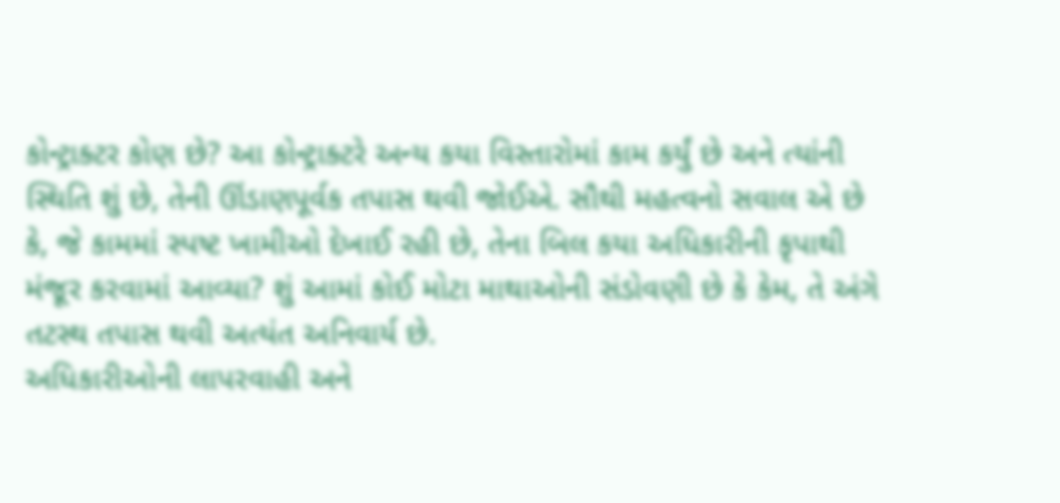કોન્ટ્રાક્ટર કોણ છે? આ કોન્ટ્રાક્ટરે અન્ય કયા વિસ્તારોમાં કામ કર્યું છે અને ત્યાંની સ્થિતિ શું છે, તેની ઊંડાણપૂર્વક તપાસ થવી જોઈએ. સૌથી મહત્વનો સવાલ એ છે કે, જે કામમાં સ્પષ્ટ ખામીઓ દેખાઈ રહી છે, તેના બિલ કયા અધિકારીની કૃપાથી મંજૂર કરવામાં આવ્યા? શું આમાં કોઈ મોટા માથાઓની સંડોવણી છે કે કેમ, તે અંગે તટસ્થ તપાસ થવી અત્યંત અનિવાર્ય છે.
અધિકારીઓની લાપરવાહી અને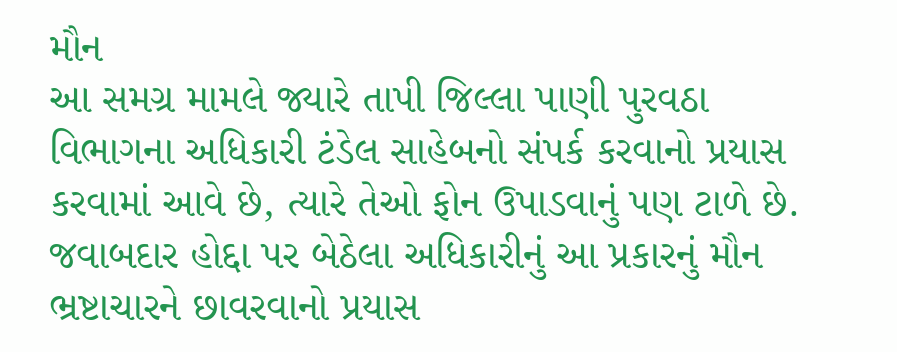મૌન
આ સમગ્ર મામલે જ્યારે તાપી જિલ્લા પાણી પુરવઠા વિભાગના અધિકારી ટંડેલ સાહેબનો સંપર્ક કરવાનો પ્રયાસ કરવામાં આવે છે, ત્યારે તેઓ ફોન ઉપાડવાનું પણ ટાળે છે. જવાબદાર હોદ્દા પર બેઠેલા અધિકારીનું આ પ્રકારનું મૌન ભ્રષ્ટાચારને છાવરવાનો પ્રયાસ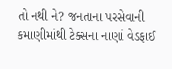તો નથી ને? જનતાના પરસેવાની કમાણીમાંથી ટેક્સના નાણાં વેડફાઈ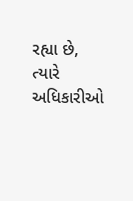રહ્યા છે, ત્યારે અધિકારીઓ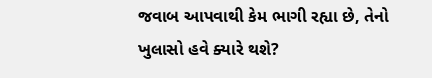જવાબ આપવાથી કેમ ભાગી રહ્યા છે, તેનો ખુલાસો હવે ક્યારે થશે?